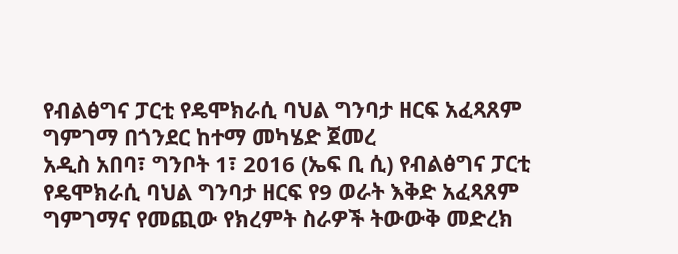የብልፅግና ፓርቲ የዴሞክራሲ ባህል ግንባታ ዘርፍ አፈጻጸም ግምገማ በጎንደር ከተማ መካሄድ ጀመረ
አዲስ አበባ፣ ግንቦት 1፣ 2016 (ኤፍ ቢ ሲ) የብልፅግና ፓርቲ የዴሞክራሲ ባህል ግንባታ ዘርፍ የ9 ወራት እቅድ አፈጻጸም ግምገማና የመጪው የክረምት ስራዎች ትውውቅ መድረክ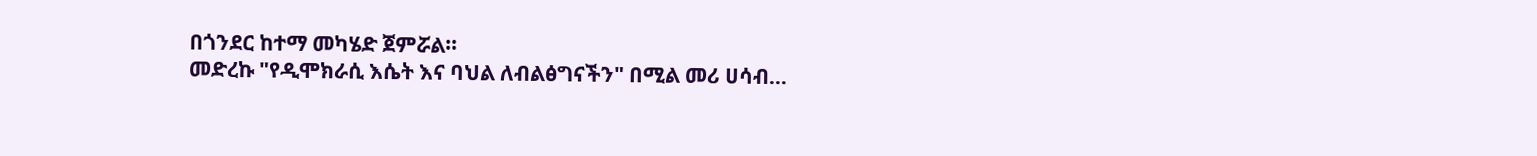በጎንደር ከተማ መካሄድ ጀምሯል።
መድረኩ "የዲሞክራሲ እሴት እና ባህል ለብልፅግናችን" በሚል መሪ ሀሳብ…